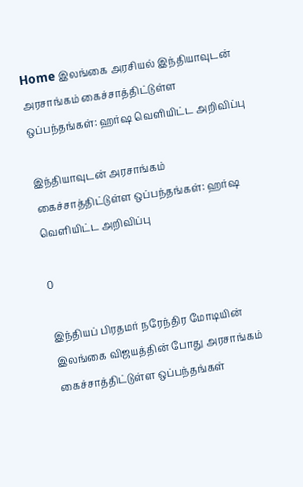Home இலங்கை அரசியல் இந்தியாவுடன் அரசாங்கம் கைச்சாத்திட்டுள்ள ஒப்பந்தங்கள்: ஹர்ஷ வெளியிட்ட அறிவிப்பு

இந்தியாவுடன் அரசாங்கம் கைச்சாத்திட்டுள்ள ஒப்பந்தங்கள்: ஹர்ஷ வெளியிட்ட அறிவிப்பு

0

இந்தியப் பிரதமர் நரேந்திர மோடியின் இலங்கை விஜயத்தின் போது அரசாங்கம் கைச்சாத்திட்டுள்ள ஒப்பந்தங்கள்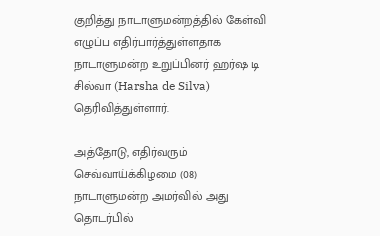குறித்து நாடாளுமன்றத்தில் கேள்வி எழுப்ப எதிர்பார்த்துள்ளதாக நாடாளுமன்ற உறுப்பினர் ஹர்ஷ டி சில்வா (Harsha de Silva) தெரிவித்துள்ளார்.

அத்தோடு, எதிர்வரும் செவ்வாய்க்கிழமை (08) நாடாளுமன்ற அமர்வில் அது தொடர்பில்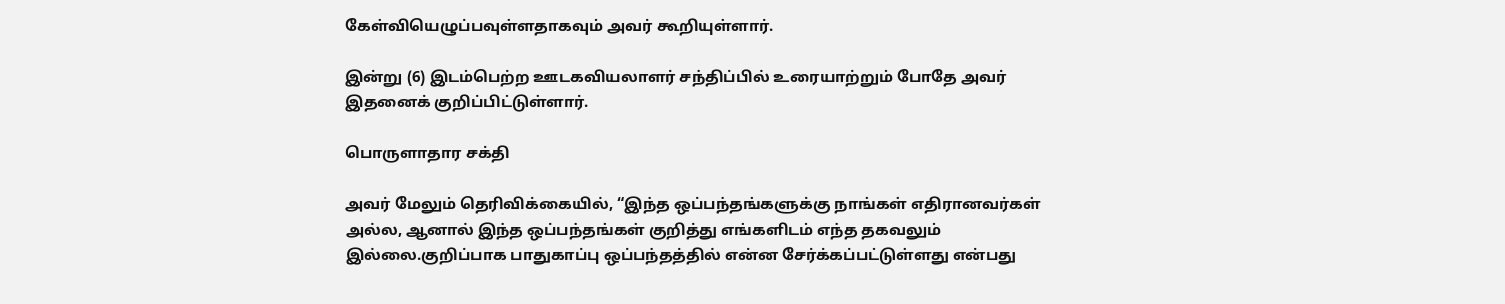கேள்வியெழுப்பவுள்ளதாகவும் அவர் கூறியுள்ளார்.

இன்று (6) இடம்பெற்ற ஊடகவியலாளர் சந்திப்பில் உரையாற்றும் போதே அவர் இதனைக் குறிப்பிட்டுள்ளார்.

பொருளாதார சக்தி

அவர் மேலும் தெரிவிக்கையில், “இந்த ஒப்பந்தங்களுக்கு நாங்கள் எதிரானவர்கள் அல்ல, ஆனால் இந்த ஒப்பந்தங்கள் குறித்து எங்களிடம் எந்த தகவலும் இல்லை.குறிப்பாக பாதுகாப்பு ஒப்பந்தத்தில் என்ன சேர்க்கப்பட்டுள்ளது என்பது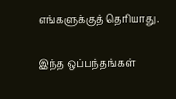எங்களுக்குத் தெரியாது.

இந்த ஒப்பந்தங்கள்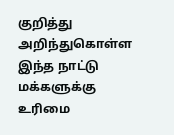குறித்து அறிந்துகொள்ள இந்த நாட்டு மக்களுக்கு உரிமை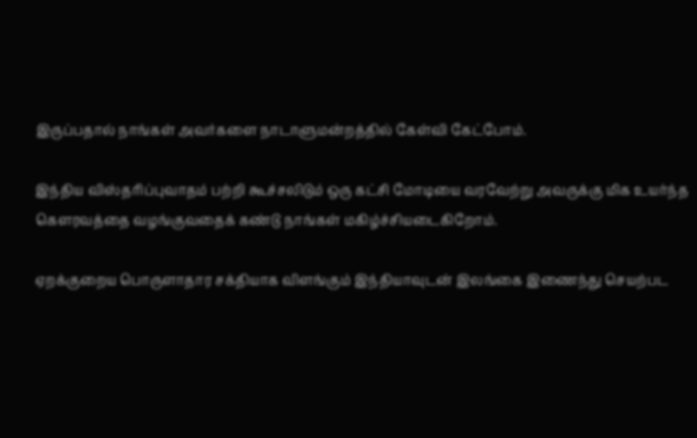இருப்பதால் நாங்கள் அவர்களை நாடாளுமன்றத்தில் கேள்வி கேட்போம்.

இந்திய விஸ்தரிப்புவாதம் பற்றி கூச்சலிடும் ஒரு கட்சி மோடியை வரவேற்று அவருக்கு மிக உயர்ந்த கௌரவத்தை வழங்குவதைக் கண்டு நாங்கள் மகிழ்ச்சியடைகிறோம்.

ஏறக்குறைய பொருளாதார சக்தியாக விளங்கும் இந்தியாவுடன் இலங்கை இணைந்து செயற்பட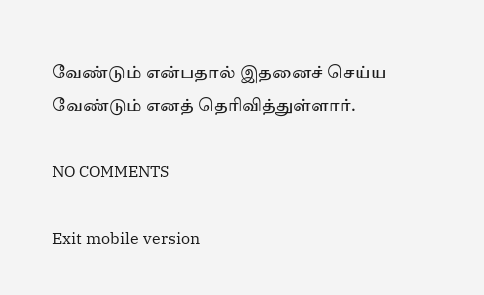வேண்டும் என்பதால் இதனைச் செய்ய வேண்டும் எனத் தெரிவித்துள்ளார்.

NO COMMENTS

Exit mobile version